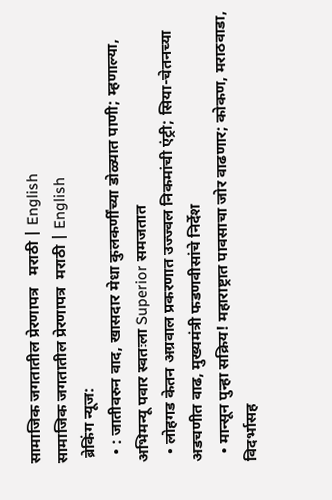सामाजिक जगतातील प्रेरणापत्र   मराठी | English
सामाजिक जगतातील प्रेरणापत्र  मराठी | English
 ब्रेकिंग न्यूज:
  • : जातीवरुन वाद, खासदार मेधा कुलकर्णींच्या डोळ्यात पाणी; म्हणाल्या, अभिमन्यू पवार स्वतःला Superior समजतात
  • लोहगड केतन अग्रवाल प्रकरणात उज्ज्वल निकमांची एंट्री; सिया-चेतनच्या अडचणीत वाढ, मुख्यमंत्री फडणवीसांचे निर्देश
  • मान्सून पुन्हा सक्रिय! महाराष्ट्रात पावसाचा जोर वाढणार; कोकण, मराठवाडा, विदर्भासह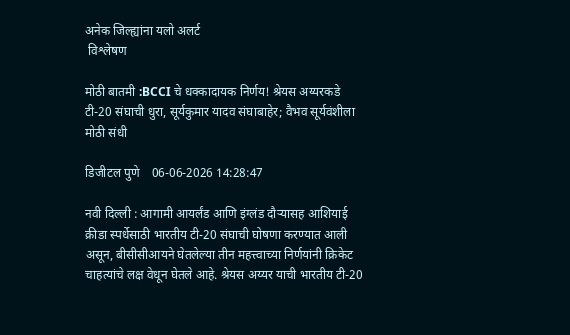अनेक जिल्ह्यांना यलो अलर्ट
 विश्लेषण

मोठी बातमी :BCCI चे धक्कादायक निर्णय! श्रेयस अय्यरकडे टी-20 संघाची धुरा, सूर्यकुमार यादव संघाबाहेर; वैभव सूर्यवंशीला मोठी संधी

डिजीटल पुणे    06-06-2026 14:28:47

नवी दिल्ली : आगामी आयर्लंड आणि इंग्लंड दौऱ्यासह आशियाई क्रीडा स्पर्धेसाठी भारतीय टी-20 संघाची घोषणा करण्यात आली असून, बीसीसीआयने घेतलेल्या तीन महत्त्वाच्या निर्णयांनी क्रिकेट चाहत्यांचे लक्ष वेधून घेतले आहे. श्रेयस अय्यर याची भारतीय टी-20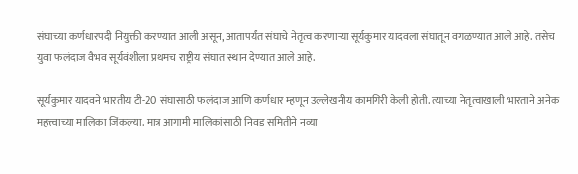संघाच्या कर्णधारपदी नियुक्ती करण्यात आली असून, आतापर्यंत संघाचे नेतृत्व करणाऱ्या सूर्यकुमार यादवला संघातून वगळण्यात आले आहे. तसेच युवा फलंदाज वैभव सूर्यवंशीला प्रथमच राष्ट्रीय संघात स्थान देण्यात आले आहे.

सूर्यकुमार यादवने भारतीय टी-20 संघासाठी फलंदाज आणि कर्णधार म्हणून उल्लेखनीय कामगिरी केली होती. त्याच्या नेतृत्वाखाली भारताने अनेक महत्त्वाच्या मालिका जिंकल्या. मात्र आगामी मालिकांसाठी निवड समितीने नव्या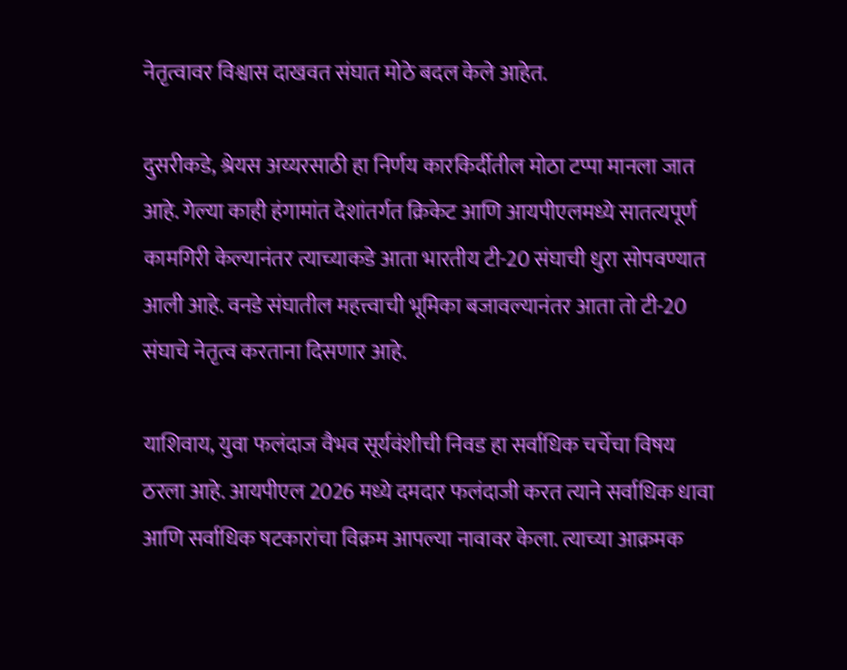नेतृत्वावर विश्वास दाखवत संघात मोठे बदल केले आहेत.

दुसरीकडे, श्रेयस अय्यरसाठी हा निर्णय कारकिर्दीतील मोठा टप्पा मानला जात आहे. गेल्या काही हंगामांत देशांतर्गत क्रिकेट आणि आयपीएलमध्ये सातत्यपूर्ण कामगिरी केल्यानंतर त्याच्याकडे आता भारतीय टी-20 संघाची धुरा सोपवण्यात आली आहे. वनडे संघातील महत्त्वाची भूमिका बजावल्यानंतर आता तो टी-20 संघाचे नेतृत्व करताना दिसणार आहे.

याशिवाय, युवा फलंदाज वैभव सूर्यवंशीची निवड हा सर्वाधिक चर्चेचा विषय ठरला आहे. आयपीएल 2026 मध्ये दमदार फलंदाजी करत त्याने सर्वाधिक धावा आणि सर्वाधिक षटकारांचा विक्रम आपल्या नावावर केला. त्याच्या आक्रमक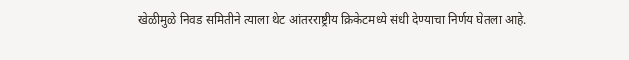खेळीमुळे निवड समितीने त्याला थेट आंतरराष्ट्रीय क्रिकेटमध्ये संधी देण्याचा निर्णय घेतला आहे.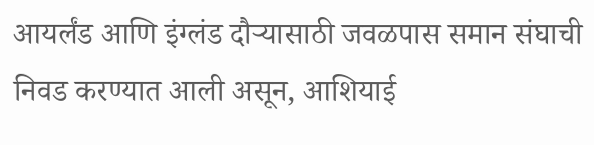आयर्लंड आणि इंग्लंड दौऱ्यासाठी जवळपास समान संघाची निवड करण्यात आली असून, आशियाई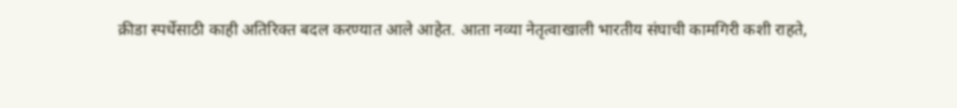क्रीडा स्पर्धेसाठी काही अतिरिक्त बदल करण्यात आले आहेत. आता नव्या नेतृत्वाखाली भारतीय संघाची कामगिरी कशी राहते,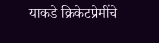याकडे क्रिकेटप्रेमींचे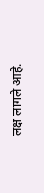लक्ष लागले आहे.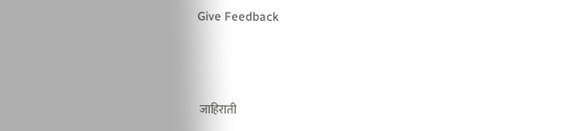Give Feedback



 जाहिराती